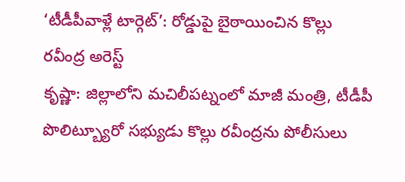‘టీడీపీవాళ్లే టార్గెట్’: రోడ్డుపై బైఠాయించిన కొల్లు రవీంద్ర అరెస్ట్
కృష్ణా: జిల్లాలోని మచిలీపట్నంలో మాజీ మంత్రి, టీడీపీ పొలిట్బ్యూరో సభ్యుడు కొల్లు రవీంద్రను పోలీసులు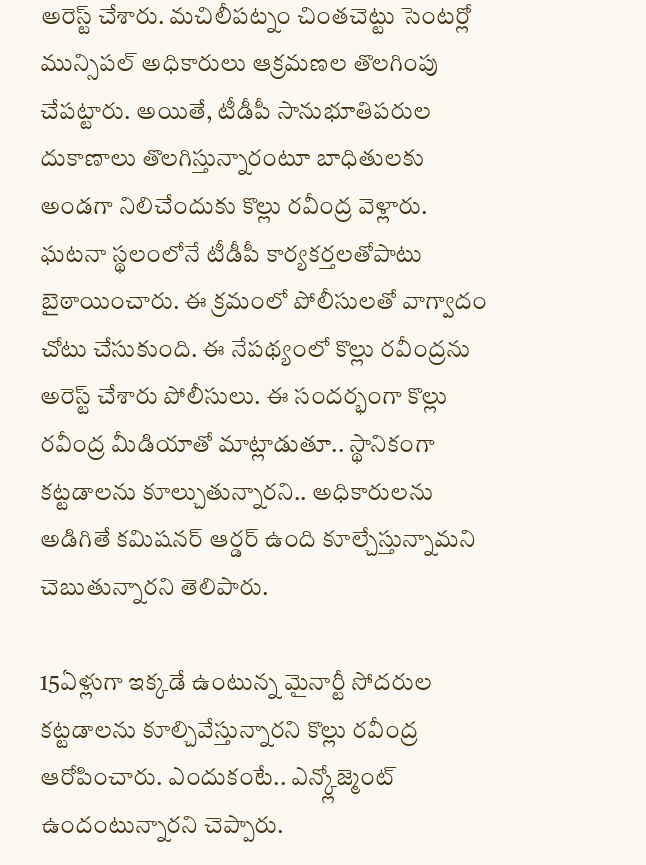అరెస్ట్ చేశారు. మచిలీపట్నం చింతచెట్టు సెంటర్లో మున్సిపల్ అధికారులు ఆక్రమణల తొలగింపు చేపట్టారు. అయితే, టీడీపీ సానుభూతిపరుల దుకాణాలు తొలగిస్తున్నారంటూ బాధితులకు అండగా నిలిచేందుకు కొల్లు రవీంద్ర వెళ్లారు.
ఘటనా స్థలంలోనే టీడీపీ కార్యకర్తలతోపాటు బైఠాయించారు. ఈ క్రమంలో పోలీసులతో వాగ్వాదం చోటు చేసుకుంది. ఈ నేపథ్యంలో కొల్లు రవీంద్రను అరెస్ట్ చేశారు పోలీసులు. ఈ సందర్భంగా కొల్లు రవీంద్ర మీడియాతో మాట్లాడుతూ.. స్థానికంగా కట్టడాలను కూల్చుతున్నారని.. అధికారులను అడిగితే కమిషనర్ ఆర్డర్ ఉంది కూల్చేస్తున్నామని చెబుతున్నారని తెలిపారు.

15ఏళ్లుగా ఇక్కడే ఉంటున్న మైనార్టీ సోదరుల కట్టడాలను కూల్చివేస్తున్నారని కొల్లు రవీంద్ర ఆరోపించారు. ఎందుకంటే.. ఎన్క్లోజ్మెంట్ ఉందంటున్నారని చెప్పారు.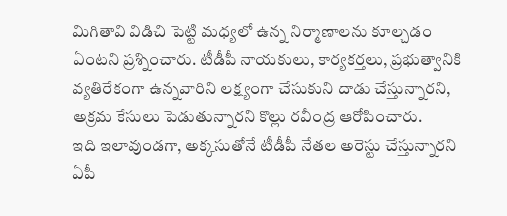మిగితావి విడిచి పెట్టి మధ్యలో ఉన్న నిర్మాణాలను కూల్చడం ఏంటని ప్రశ్నించారు. టీడీపీ నాయకులు, కార్యకర్తలు, ప్రభుత్వానికి వ్యతిరేకంగా ఉన్నవారిని లక్ష్యంగా చేసుకుని దాడు చేస్తున్నారని, అక్రమ కేసులు పెడుతున్నారని కొల్లు రవీంద్ర ఆరోపించారు.
ఇది ఇలావుండగా, అక్కసుతోనే టీడీపీ నేతల అరెస్టు చేస్తున్నారని ఏపీ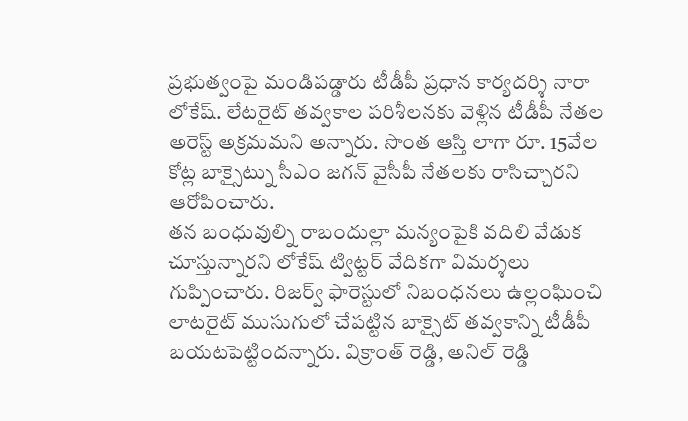ప్రభుత్వంపై మండిపడ్డారు టీడీపీ ప్రధాన కార్యదర్శి నారా లోకేష్. లేటరైట్ తవ్వకాల పరిశీలనకు వెళ్లిన టీడీపీ నేతల అరెస్ట్ అక్రమమని అన్నారు. సొంత ఆస్తి లాగా రూ. 15వేల కోట్ల బాక్సైట్ను సీఎం జగన్ వైసీపీ నేతలకు రాసిచ్చారని ఆరోపించారు.
తన బంధువుల్ని రాబందుల్లా మన్యంపైకి వదిలి వేడుక చూస్తున్నారని లోకేష్ ట్విట్టర్ వేదికగా విమర్శలు గుప్పించారు. రిజర్వ్ ఫారెస్టులో నిబంధనలు ఉల్లంఘించి లాటరైట్ ముసుగులో చేపట్టిన బాక్సైట్ తవ్వకాన్ని టీడీపీ బయటపెట్టిందన్నారు. విక్రాంత్ రెడ్డి, అనిల్ రెడ్డి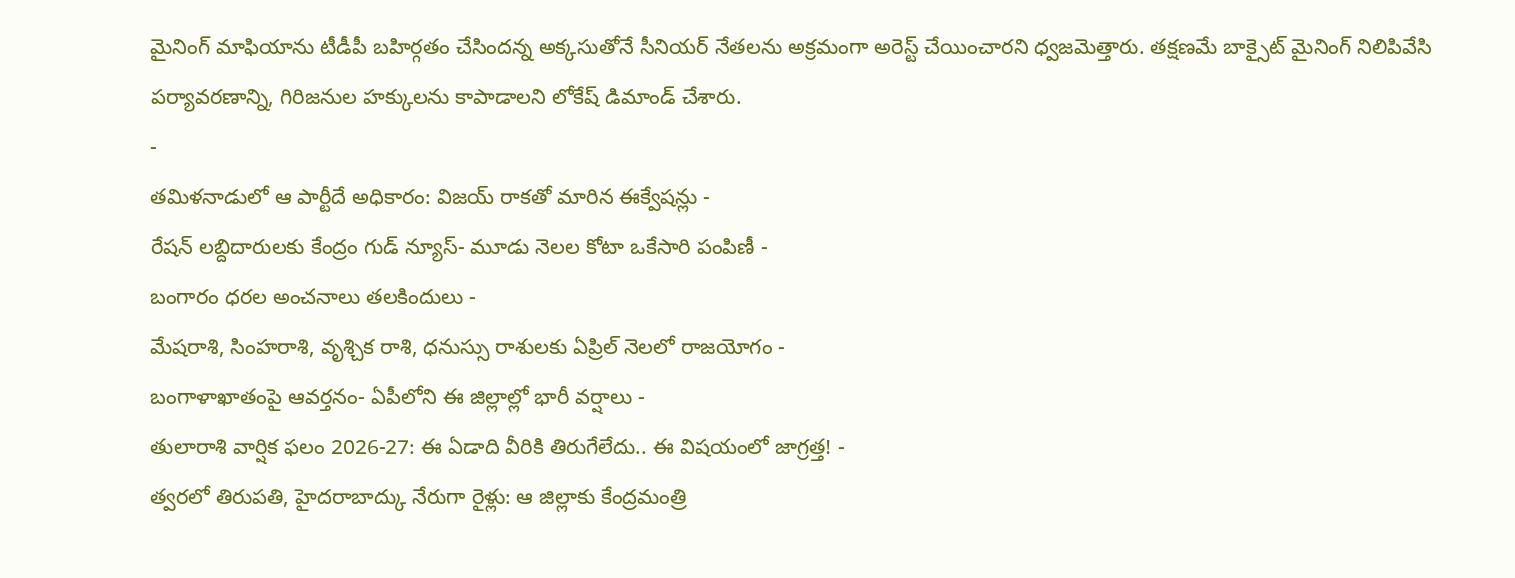మైనింగ్ మాఫియాను టీడీపీ బహిర్గతం చేసిందన్న అక్కసుతోనే సీనియర్ నేతలను అక్రమంగా అరెస్ట్ చేయించారని ధ్వజమెత్తారు. తక్షణమే బాక్సైట్ మైనింగ్ నిలిపివేసి పర్యావరణాన్ని, గిరిజనుల హక్కులను కాపాడాలని లోకేష్ డిమాండ్ చేశారు.
-
తమిళనాడులో ఆ పార్టీదే అధికారం: విజయ్ రాకతో మారిన ఈక్వేషన్లు -
రేషన్ లబ్దిదారులకు కేంద్రం గుడ్ న్యూస్- మూడు నెలల కోటా ఒకేసారి పంపిణీ -
బంగారం ధరల అంచనాలు తలకిందులు -
మేషరాశి, సింహరాశి, వృశ్చిక రాశి, ధనుస్సు రాశులకు ఏప్రిల్ నెలలో రాజయోగం -
బంగాళాఖాతంపై ఆవర్తనం- ఏపీలోని ఈ జిల్లాల్లో భారీ వర్షాలు -
తులారాశి వార్షిక ఫలం 2026-27: ఈ ఏడాది వీరికి తిరుగేలేదు.. ఈ విషయంలో జాగ్రత్త! -
త్వరలో తిరుపతి, హైదరాబాద్కు నేరుగా రైళ్లు: ఆ జిల్లాకు కేంద్రమంత్రి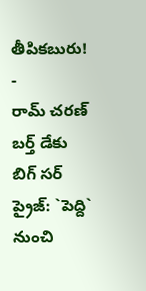తీపికబురు! -
రామ్ చరణ్ బర్త్ డేకు బిగ్ సర్ ప్రైజ్: `పెద్ది` నుంచి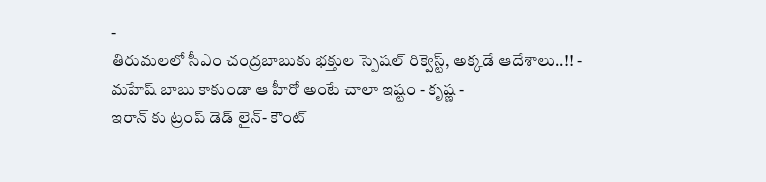-
తిరుమలలో సీఎం చంద్రబాబుకు భక్తుల స్పెషల్ రిక్వెస్ట్, అక్కడే ఆదేశాలు..!! -
మహేష్ బాబు కాకుండా ఆ హీరో అంటే చాలా ఇష్టం - కృష్ణ -
ఇరాన్ కు ట్రంప్ డెడ్ లైన్- కౌంట్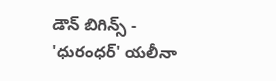డౌన్ బిగిన్స్ -
'ధురంధర్' యలీనా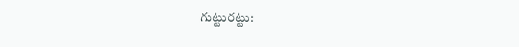గుట్టురట్టు: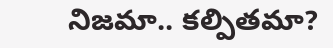నిజమా.. కల్పితమా?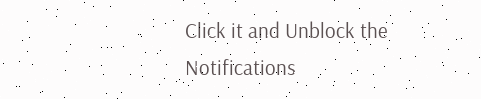Click it and Unblock the Notifications